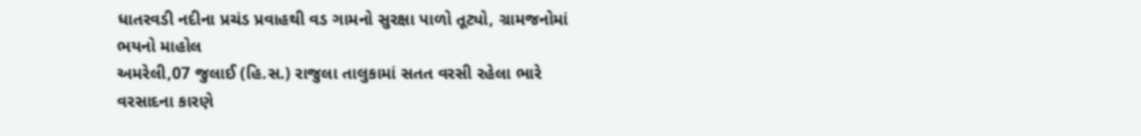ધાતરવડી નદીના પ્રચંડ પ્રવાહથી વડ ગામનો સુરક્ષા પાળો તૂટ્યો, ગ્રામજનોમાં ભયનો માહોલ
અમરેલી,07 જુલાઈ (હિ.સ.) રાજુલા તાલુકામાં સતત વરસી રહેલા ભારે વરસાદના કારણે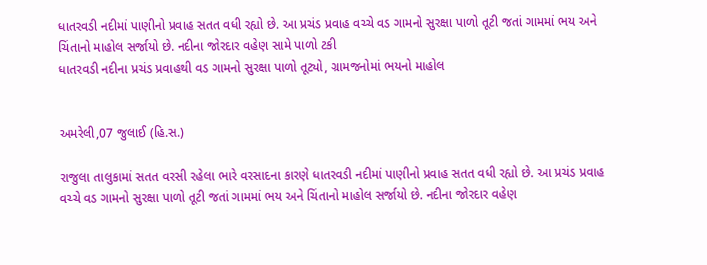ધાતરવડી નદીમાં પાણીનો પ્રવાહ સતત વધી રહ્યો છે. આ પ્રચંડ પ્રવાહ વચ્ચે વડ ગામનો સુરક્ષા પાળો તૂટી જતાં ગામમાં ભય અને ચિંતાનો માહોલ સર્જાયો છે. નદીના જોરદાર વહેણ સામે પાળો ટકી
ધાતરવડી નદીના પ્રચંડ પ્રવાહથી વડ ગામનો સુરક્ષા પાળો તૂટ્યો, ગ્રામજનોમાં ભયનો માહોલ


અમરેલી,07 જુલાઈ (હિ.સ.)

રાજુલા તાલુકામાં સતત વરસી રહેલા ભારે વરસાદના કારણે ધાતરવડી નદીમાં પાણીનો પ્રવાહ સતત વધી રહ્યો છે. આ પ્રચંડ પ્રવાહ વચ્ચે વડ ગામનો સુરક્ષા પાળો તૂટી જતાં ગામમાં ભય અને ચિંતાનો માહોલ સર્જાયો છે. નદીના જોરદાર વહેણ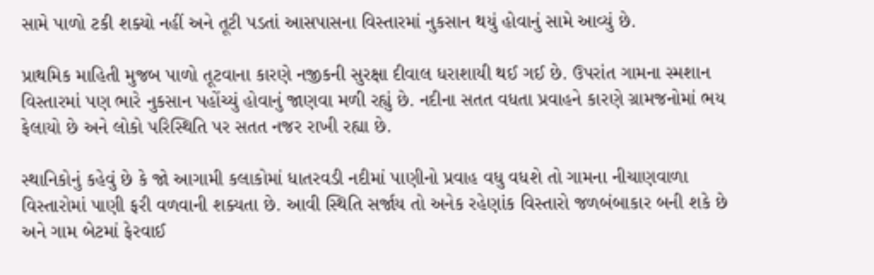સામે પાળો ટકી શક્યો નહીં અને તૂટી પડતાં આસપાસના વિસ્તારમાં નુકસાન થયું હોવાનું સામે આવ્યું છે.

પ્રાથમિક માહિતી મુજબ પાળો તૂટવાના કારણે નજીકની સુરક્ષા દીવાલ ધરાશાયી થઈ ગઈ છે. ઉપરાંત ગામના સ્મશાન વિસ્તારમાં પણ ભારે નુકસાન પહોંચ્યું હોવાનું જાણવા મળી રહ્યું છે. નદીના સતત વધતા પ્રવાહને કારણે ગ્રામજનોમાં ભય ફેલાયો છે અને લોકો પરિસ્થિતિ પર સતત નજર રાખી રહ્યા છે.

સ્થાનિકોનું કહેવું છે કે જો આગામી કલાકોમાં ધાતરવડી નદીમાં પાણીનો પ્રવાહ વધુ વધશે તો ગામના નીચાણવાળા વિસ્તારોમાં પાણી ફરી વળવાની શક્યતા છે. આવી સ્થિતિ સર્જાય તો અનેક રહેણાંક વિસ્તારો જળબંબાકાર બની શકે છે અને ગામ બેટમાં ફેરવાઈ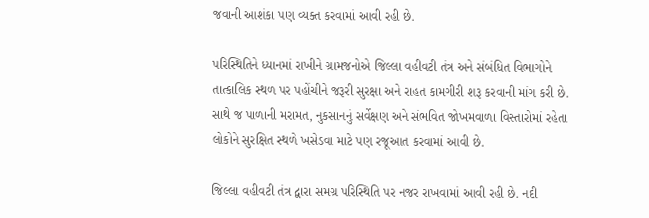જવાની આશંકા પણ વ્યક્ત કરવામાં આવી રહી છે.

પરિસ્થિતિને ધ્યાનમાં રાખીને ગ્રામજનોએ જિલ્લા વહીવટી તંત્ર અને સંબંધિત વિભાગોને તાત્કાલિક સ્થળ પર પહોંચીને જરૂરી સુરક્ષા અને રાહત કામગીરી શરૂ કરવાની માંગ કરી છે. સાથે જ પાળાની મરામત, નુકસાનનું સર્વેક્ષણ અને સંભવિત જોખમવાળા વિસ્તારોમાં રહેતા લોકોને સુરક્ષિત સ્થળે ખસેડવા માટે પણ રજૂઆત કરવામાં આવી છે.

જિલ્લા વહીવટી તંત્ર દ્વારા સમગ્ર પરિસ્થિતિ પર નજર રાખવામાં આવી રહી છે. નદી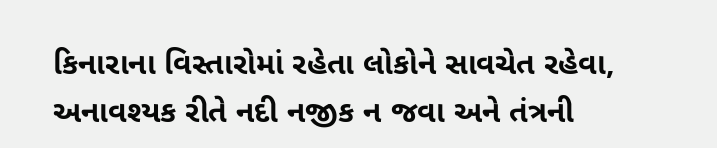કિનારાના વિસ્તારોમાં રહેતા લોકોને સાવચેત રહેવા, અનાવશ્યક રીતે નદી નજીક ન જવા અને તંત્રની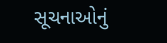સૂચનાઓનું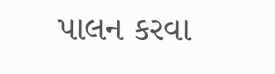પાલન કરવા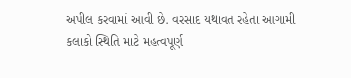અપીલ કરવામાં આવી છે. વરસાદ યથાવત રહેતા આગામી કલાકો સ્થિતિ માટે મહત્વપૂર્ણ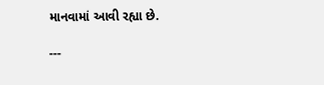માનવામાં આવી રહ્યા છે.

---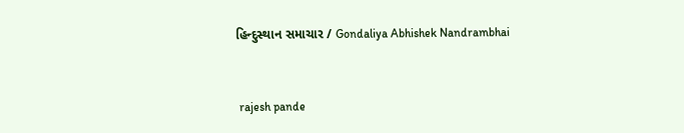હિન્દુસ્થાન સમાચાર / Gondaliya Abhishek Nandrambhai


 rajesh pande